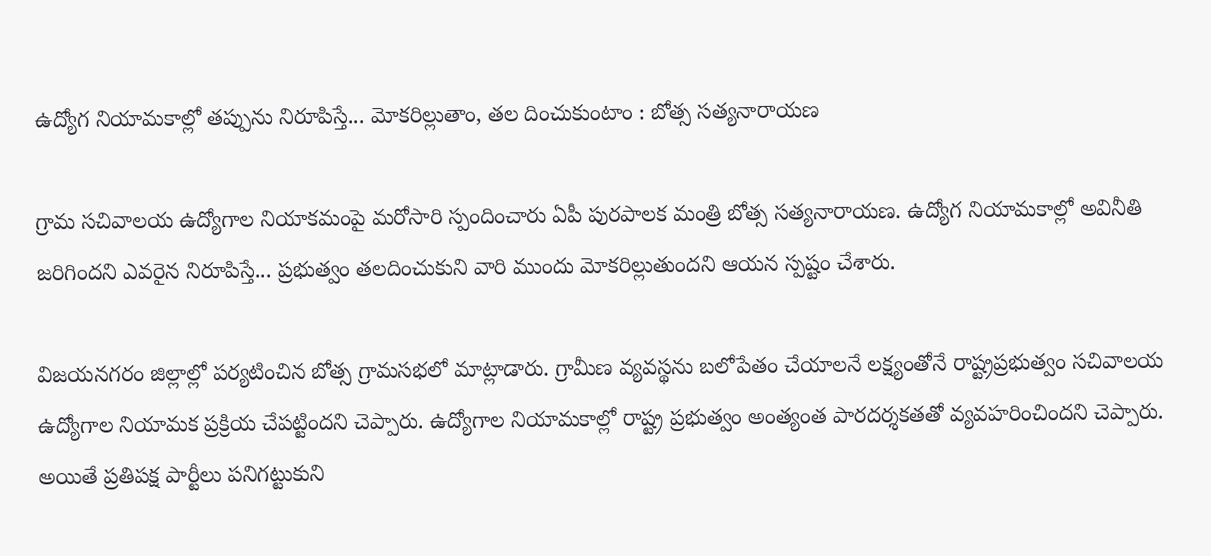ఉద్యోగ నియామకాల్లో తప్పును నిరూపిస్తే... మోకరిల్లుతాం, తల దించుకుంటాం : బోత్స సత్యనారాయణ

గ్రామ సచివాలయ ఉద్యోగాల నియాకమంపై మరోసారి స్పందించారు ఏపీ పురపాలక మంత్రి బోత్స సత్యనారాయణ. ఉద్యోగ నియామకాల్లో అవినీతి జరిగిందని ఎవరైన నిరూపిస్తే... ప్రభుత్వం తలదించుకుని వారి ముందు మోకరిల్లుతుందని ఆయన స్పష్టం చేశారు.

విజయనగరం జిల్లాల్లో పర్యటించిన బోత్స గ్రామసభలో మాట్లాడారు. గ్రామీణ వ్యవస్థను బలోపేతం చేయాలనే లక్ష్యంతోనే రాష్ట్రప్రభుత్వం సచివాలయ ఉద్యోగాల నియామక ప్రక్రియ చేపట్టిందని చెప్పారు. ఉద్యోగాల నియామకాల్లో రాష్ట్ర ప్రభుత్వం అంత్యంత పారదర్శకతతో వ్యవహరించిందని చెప్పారు. అయితే ప్రతిపక్ష పార్టీలు పనిగట్టుకుని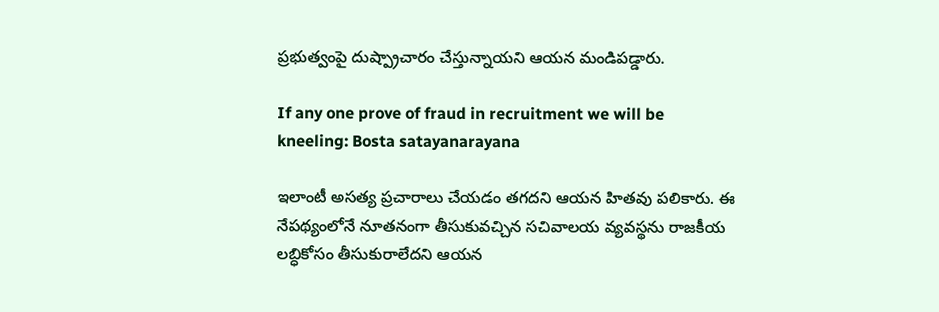ప్రభుత్వంపై దుష్ప్రాచారం చేస్తున్నాయని ఆయన మండిపడ్డారు.

If any one prove of fraud in recruitment we will be kneeling: Bosta satayanarayana

ఇలాంటీ అసత్య ప్రచారాలు చేయడం తగదని ఆయన హితవు పలికారు. ఈ నేపథ్యంలోనే నూతనంగా తీసుకువచ్చిన సచివాలయ వ్యవస్థను రాజకీయ లబ్ధికోసం తీసుకురాలేదని ఆయన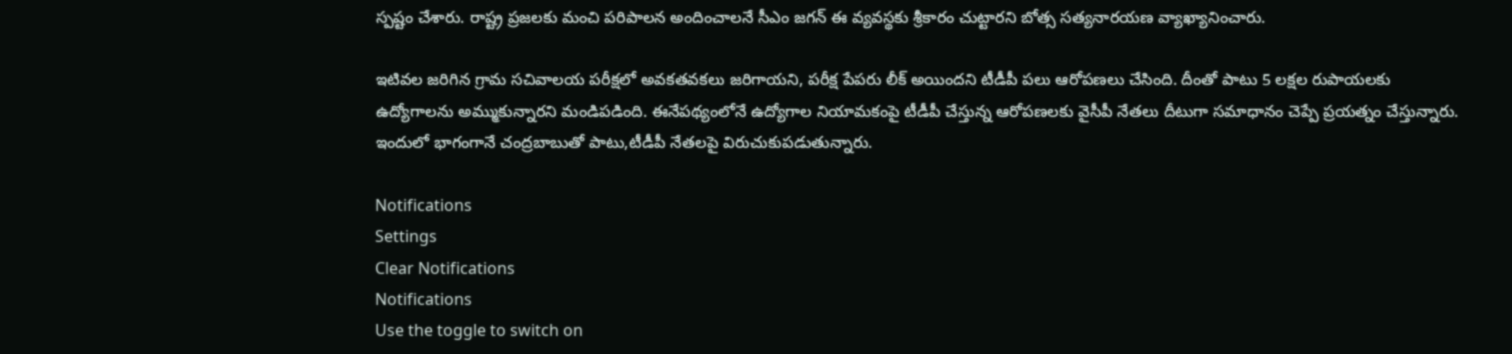స్పష్టం చేశారు. రాష్ట్ర ప్రజలకు మంచి పరిపాలన అందించాలనే సీఎం జగన్ ఈ వ్యవస్థకు శ్రీకారం చుట్టారని బోత్స సత్యనారయణ వ్యాఖ్యానించారు.

ఇటివల జరిగిన గ్రామ సచివాలయ పరీక్షలో అవకతవకలు జరిగాయని, పరీక్ష పేపరు లీక్ అయిందని టీడీపీ పలు ఆరోపణలు చేసింది. దీంతో పాటు 5 లక్షల రుపాయలకు ఉద్యోగాలను అమ్ముకున్నారని మండిపడింది. ఈనేపథ్యంలోనే ఉద్యోగాల నియామకంపై టీడీపీ చేస్తున్న ఆరోపణలకు వైసీపీ నేతలు దీటుగా సమాధానం చెప్పే ప్రయత్నం చేస్తున్నారు. ఇందులో భాగంగానే చంద్రబాబుతో పాటు,టీడీపీ నేతలపై విరుచుకుపడుతున్నారు.

Notifications
Settings
Clear Notifications
Notifications
Use the toggle to switch on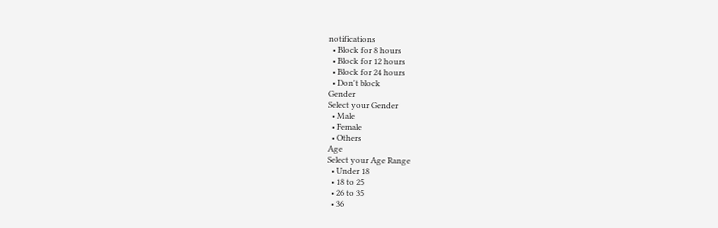notifications
  • Block for 8 hours
  • Block for 12 hours
  • Block for 24 hours
  • Don't block
Gender
Select your Gender
  • Male
  • Female
  • Others
Age
Select your Age Range
  • Under 18
  • 18 to 25
  • 26 to 35
  • 36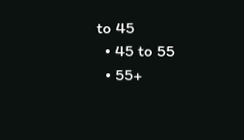to 45
  • 45 to 55
  • 55+